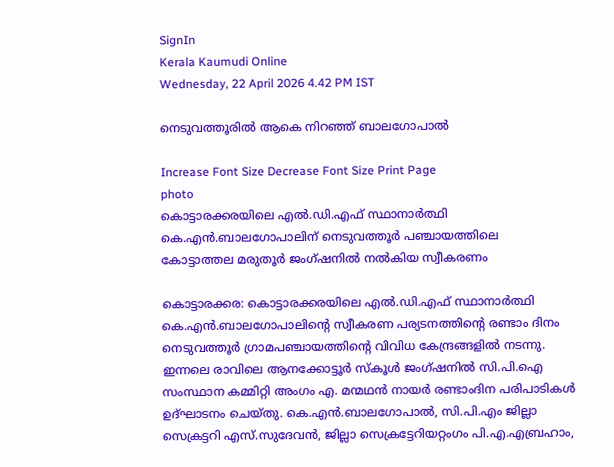SignIn
Kerala Kaumudi Online
Wednesday, 22 April 2026 4.42 PM IST

നെടുവത്തൂരിൽ ആകെ നിറഞ്ഞ് ബാലഗോപാൽ

Increase Font Size Decrease Font Size Print Page
photo
കൊട്ടാരക്കരയിലെ എൽ.ഡി.എഫ് സ്ഥാനാർത്ഥി കെ.എൻ.ബാലഗോപാലിന് നെടുവത്തൂർ പഞ്ചായത്തിലെ കോട്ടാത്തല മരുതൂർ ജംഗ്ഷനിൽ നൽകിയ സ്വീകരണം

കൊട്ടാരക്കര: കൊട്ടാരക്കരയിലെ എൽ.ഡി.എഫ് സ്ഥാനാർത്ഥി കെ.എൻ.ബാലഗോപാലിന്റെ സ്വീകരണ പര്യടനത്തിന്റെ രണ്ടാം ദിനം നെടുവത്തൂർ ഗ്രാമപഞ്ചായത്തിന്റെ വിവിധ കേന്ദ്രങ്ങളിൽ നടന്നു. ഇന്നലെ രാവിലെ ആനക്കോട്ടൂർ സ്കൂൾ ജംഗ്ഷനിൽ സി.പി.ഐ സംസ്ഥാന കമ്മിറ്റി അംഗം എ. മന്മഥൻ നായർ രണ്ടാംദിന പരിപാടികൾ ഉദ്ഘാടനം ചെയ്തു. കെ.എൻ.ബാലഗോപാൽ, സി.പി.എം ജില്ലാ സെക്രട്ടറി എസ്.സുദേവൻ, ജില്ലാ സെക്രട്ടേറിയറ്റംഗം പി.എ.എബ്രഹാം,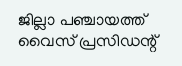ജില്ലാ പഞ്ചായത്ത് വൈസ് പ്രസിഡന്റ്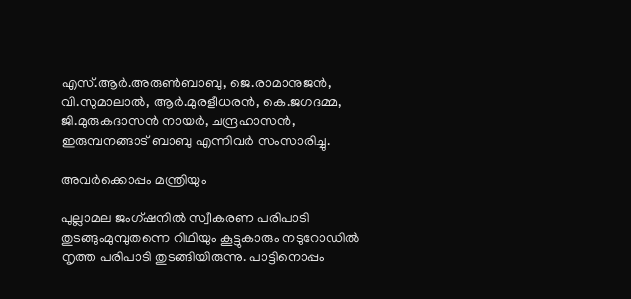എസ്.ആർ.അരുൺബാബു, ജെ.രാമാനുജൻ, വി.സുമാലാൽ, ആർ.മുരളീധരൻ, കെ.ജഗദമ്മ, ജി.മുരുകദാസൻ നായർ, ചന്ദ്രഹാസൻ, ഇരുമ്പനങ്ങാട് ബാബു എന്നിവർ സംസാരിച്ചു.

അവർക്കൊപ്പം മന്ത്രിയും

പുല്ലാമല ജംഗ്ഷനിൽ സ്വീകരണ പരിപാടി തുടങ്ങുംമുമ്പുതന്നെ റിഥിയും കൂട്ടുകാരും നടുറോഡിൽ നൃത്ത പരിപാടി തുടങ്ങിയിരുന്നു. പാട്ടിനൊപ്പം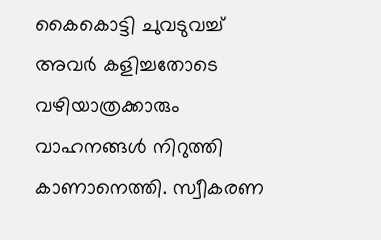കൈകൊട്ടി ചുവടുവച്ച് അവർ കളിച്ചതോടെ വഴിയാത്രക്കാരും വാഹനങ്ങൾ നിറുത്തി കാണാനെത്തി. സ്വീകരണ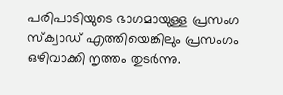പരിപാടിയുടെ ഭാഗമായുള്ള പ്രസംഗ സ്ക്വാഡ് എത്തിയെങ്കിലും പ്രസംഗം ഒഴിവാക്കി നൃത്തം തുടർന്നു.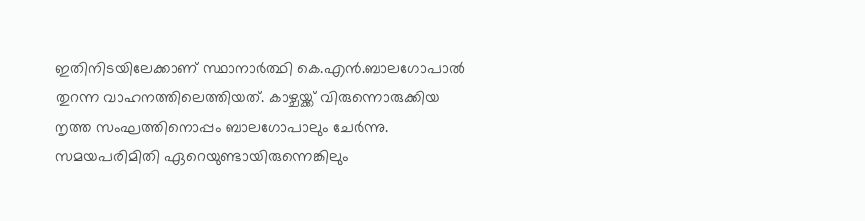ഇതിനിടയിലേക്കാണ് സ്ഥാനാർത്ഥി കെ.എൻ.ബാലഗോപാൽ തുറന്ന വാഹനത്തിലെത്തിയത്. കാഴ്ചയ്ക്ക് വിരുന്നൊരുക്കിയ നൃത്ത സംഘത്തിനൊപ്പം ബാലഗോപാലും ചേർന്നു. സമയപരിമിതി ഏറെയുണ്ടായിരുന്നെങ്കിലും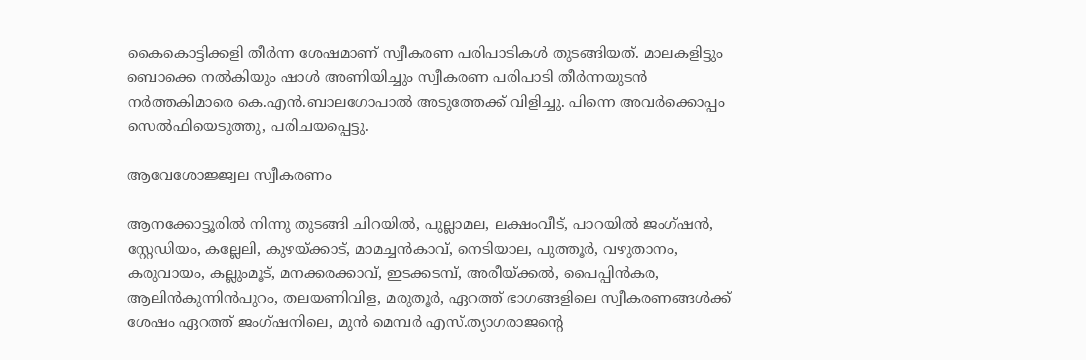കൈകൊട്ടിക്കളി തീർന്ന ശേഷമാണ് സ്വീകരണ പരിപാടികൾ തുടങ്ങിയത്. മാലകളിട്ടും ബൊക്കെ നൽകിയും ഷാൾ അണിയിച്ചും സ്വീകരണ പരിപാടി തീർന്നയുടൻ നർത്തകിമാരെ കെ.എൻ.ബാലഗോപാൽ അടുത്തേക്ക് വിളിച്ചു. പിന്നെ അവർക്കൊപ്പം സെൽഫിയെടുത്തു, പരിചയപ്പെട്ടു.

ആവേശോജ്ജ്വല സ്വീകരണം

ആനക്കോട്ടൂരിൽ നിന്നു തുടങ്ങി ചിറയിൽ, പുല്ലാമല, ലക്ഷംവീട്, പാറയിൽ ജംഗ്ഷൻ, സ്റ്റേഡിയം, കല്ലേലി, കുഴയ്ക്കാട്, മാമച്ചൻകാവ്, നെടിയാല, പുത്തൂർ, വഴുതാനം, കരുവായം, കല്ലുംമൂട്, മനക്കരക്കാവ്, ഇടക്കടമ്പ്, അരീയ്ക്കൽ, പൈപ്പിൻകര, ആലിൻകുന്നിൻപുറം, തലയണിവിള, മരുതൂർ, ഏറത്ത് ഭാഗങ്ങളിലെ സ്വീകരണങ്ങൾക്ക് ശേഷം ഏറത്ത് ജംഗ്ഷനിലെ, മുൻ മെമ്പർ എസ്.ത്യാഗരാജന്റെ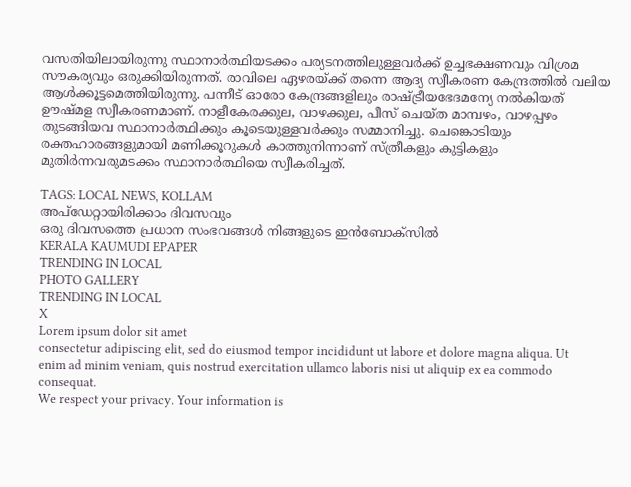വസതിയിലായിരുന്നു സ്ഥാനാർത്ഥിയടക്കം പര്യടനത്തിലുള്ളവർക്ക് ഉച്ചഭക്ഷണവും വിശ്രമ സൗകര്യവും ഒരുക്കിയിരുന്നത്. രാവിലെ ഏഴരയ്ക്ക് തന്നെ ആദ്യ സ്വീകരണ കേന്ദ്രത്തിൽ വലിയ ആൾക്കൂട്ടമെത്തിയിരുന്നു. പന്നീട് ഓരോ കേന്ദ്രങ്ങളിലും രാഷ്ട്രീയഭേദമന്യേ നൽകിയത് ഊഷ്മള സ്വീകരണമാണ്. നാളീകേരക്കുല, വാഴക്കുല, പീസ് ചെയ്ത മാമ്പഴം, വാഴപ്പഴം തുടങ്ങിയവ സ്ഥാനാർത്ഥിക്കും കൂടെയുള്ളവർക്കും സമ്മാനിച്ചു. ചെങ്കൊടിയും രക്തഹാരങ്ങളുമായി മണിക്കൂറുകൾ കാത്തുനിന്നാണ് സ്ത്രീകളും കുട്ടികളും മുതിർന്നവരുമടക്കം സ്ഥാനാർത്ഥിയെ സ്വീകരിച്ചത്.

TAGS: LOCAL NEWS, KOLLAM
അപ്ഡേറ്റായിരിക്കാം ദിവസവും
ഒരു ദിവസത്തെ പ്രധാന സംഭവങ്ങൾ നിങ്ങളുടെ ഇൻബോക്സിൽ
KERALA KAUMUDI EPAPER
TRENDING IN LOCAL
PHOTO GALLERY
TRENDING IN LOCAL
X
Lorem ipsum dolor sit amet
consectetur adipiscing elit, sed do eiusmod tempor incididunt ut labore et dolore magna aliqua. Ut enim ad minim veniam, quis nostrud exercitation ullamco laboris nisi ut aliquip ex ea commodo consequat.
We respect your privacy. Your information is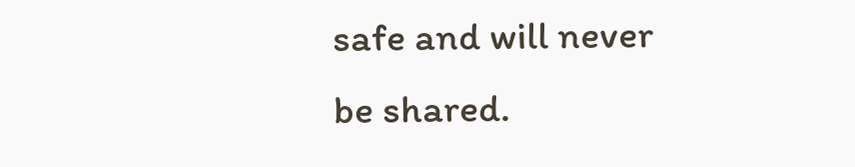safe and will never be shared.